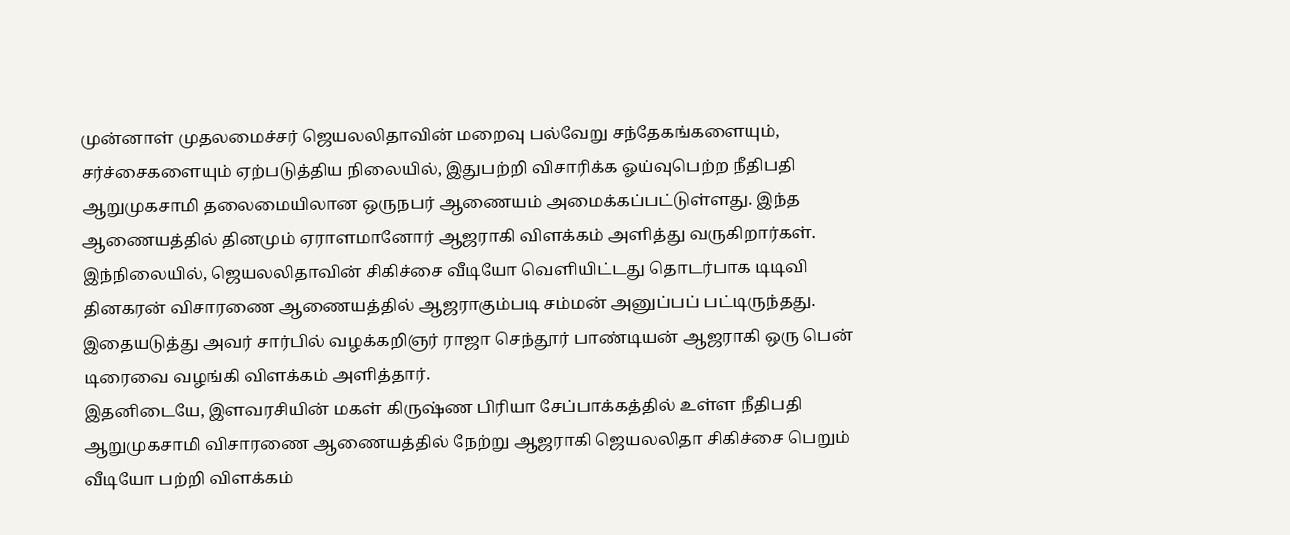முன்னாள் முதலமைச்சர் ஜெயலலிதாவின் மறைவு பல்வேறு சந்தேகங்களையும், சர்ச்சைகளையும் ஏற்படுத்திய நிலையில், இதுபற்றி விசாரிக்க ஓய்வுபெற்ற நீதிபதி ஆறுமுகசாமி தலைமையிலான ஒருநபர் ஆணையம் அமைக்கப்பட்டுள்ளது. இந்த ஆணையத்தில் தினமும் ஏராளமானோர் ஆஜராகி விளக்கம் அளித்து வருகிறார்கள். இந்நிலையில், ஜெயலலிதாவின் சிகிச்சை வீடியோ வெளியிட்டது தொடர்பாக டிடிவி தினகரன் விசாரணை ஆணையத்தில் ஆஜராகும்படி சம்மன் அனுப்பப் பட்டிருந்தது. இதையடுத்து அவர் சார்பில் வழக்கறிஞர் ராஜா செந்தூர் பாண்டியன் ஆஜராகி ஒரு பென் டிரைவை வழங்கி விளக்கம் அளித்தார்.
இதனிடையே, இளவரசியின் மகள் கிருஷ்ண பிரியா சேப்பாக்கத்தில் உள்ள நீதிபதி ஆறுமுகசாமி விசாரணை ஆணையத்தில் நேற்று ஆஜராகி ஜெயலலிதா சிகிச்சை பெறும் வீடியோ பற்றி விளக்கம்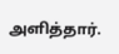அளித்தார்.